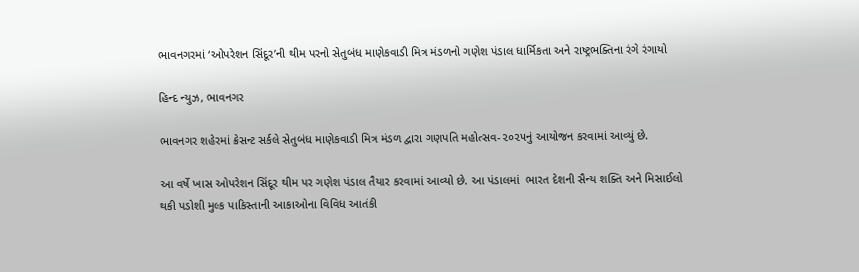ભાવનગરમાં ‘ઓપરેશન સિંદૂર’ની થીમ પરનો સેતુબંધ માણેકવાડી મિત્ર મંડળનો ગણેશ પંડાલ ધાર્મિકતા અને રાષ્ટ્રભક્તિના રંગે રંગાયો

હિન્દ ન્યુઝ, ભાવનગર

ભાવનગર શહેરમાં ક્રેસન્ટ સર્કલે સેતુબંધ માણેકવાડી મિત્ર મંડળ દ્વારા ગણપતિ મહોત્સવ-૨૦૨૫નું આયોજન કરવામાં આવ્યું છે.

આ વર્ષે ખાસ ઓપરેશન સિંદૂર થીમ પર ગણેશ પંડાલ તૈયાર કરવામાં આવ્યો છે. આ પંડાલમાં  ભારત દેશની સૈન્ય શક્તિ અને મિસાઈલો થકી પડોશી મુલ્ક પાકિસ્તાની આકાઓના વિવિધ આતંકી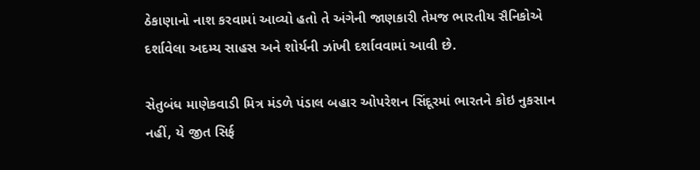ઠેકાણાનો નાશ કરવામાં આવ્યો હતો તે અંગેની જાણકારી તેમજ ભારતીય સૈનિકોએ દર્શાવેલા અદમ્ય સાહસ અને શોર્યની ઝાંખી દર્શાવવામાં આવી છે.

સેતુબંધ માણેકવાડી મિત્ર મંડળે પંડાલ બહાર ઓપરેશન સિંદૂરમાં ભારતને કોઇ નુકસાન નહીં, યે જીત‌ સિર્ફ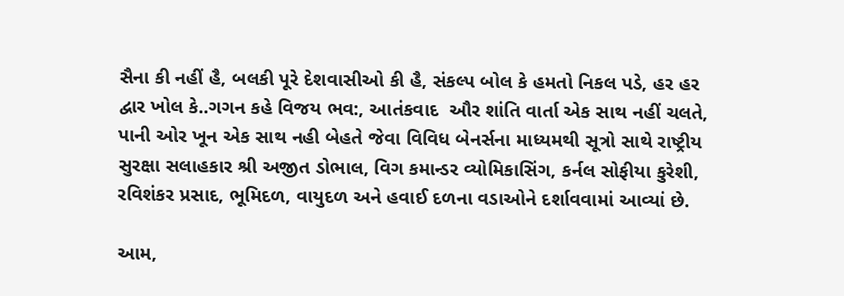સૈના કી નહીં હૈ, બલકી પૂરે દેશવાસીઓ કી હૈ, સંકલ્પ બોલ કે હમતો નિકલ પડે, હર હર દ્વાર ખોલ કે..ગગન કહે વિજય ભવ:, આતંકવાદ  ઔર શાંતિ વાર્તા એક સાથ નહીં ચલતે, પાની ઓર ખૂન એક સાથ નહી બેહતે જેવા વિવિધ બેનર્સના માધ્યમથી સૂત્રો સાથે રાષ્ટ્રીય સુરક્ષા સલાહકાર શ્રી અજીત ડોભાલ, વિગ કમાન્ડર વ્યોમિકાસિંગ, કર્નલ સોફીયા કુરેશી, રવિશંકર પ્રસાદ, ભૂમિદળ, વાયુદળ અને હવાઈ દળના વડાઓને દર્શાવવામાં આવ્યાં છે.

આમ‌,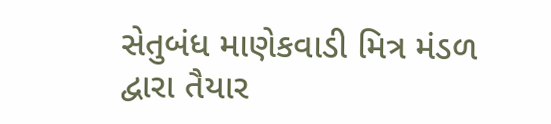સેતુબંધ માણેકવાડી મિત્ર મંડળ‌ દ્વારા તૈયાર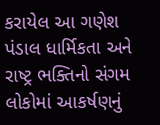કરાયેલ આ ગણેશ પંડાલ ધાર્મિકતા અને રાષ્ટ્ર ભક્તિનો સંગમ લોકોમાં આકર્ષણનું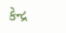કેન્દ્ર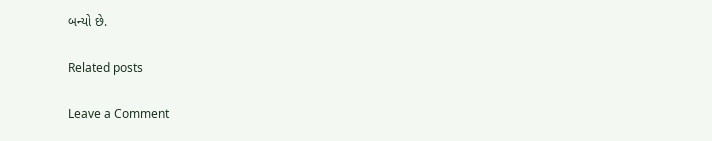બન્યો છે.

Related posts

Leave a Comment